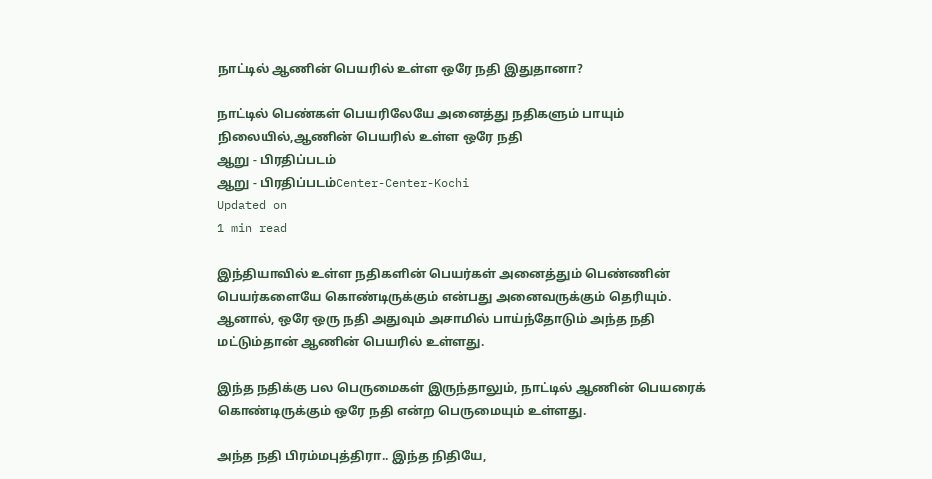நாட்டில் ஆணின் பெயரில் உள்ள ஒரே நதி இதுதானா?

நாட்டில் பெண்கள் பெயரிலேயே அனைத்து நதிகளும் பாயும் நிலையில்,ஆணின் பெயரில் உள்ள ஒரே நதி
ஆறு - பிரதிப்படம்
ஆறு - பிரதிப்படம்Center-Center-Kochi
Updated on
1 min read

இந்தியாவில் உள்ள நதிகளின் பெயர்கள் அனைத்தும் பெண்ணின் பெயர்களையே கொண்டிருக்கும் என்பது அனைவருக்கும் தெரியும். ஆனால், ஒரே ஒரு நதி அதுவும் அசாமில் பாய்ந்தோடும் அந்த நதி மட்டும்தான் ஆணின் பெயரில் உள்ளது.

இந்த நதிக்கு பல பெருமைகள் இருந்தாலும், நாட்டில் ஆணின் பெயரைக் கொண்டிருக்கும் ஒரே நதி என்ற பெருமையும் உள்ளது.

அந்த நதி பிரம்மபுத்திரா.. இந்த நிதியே,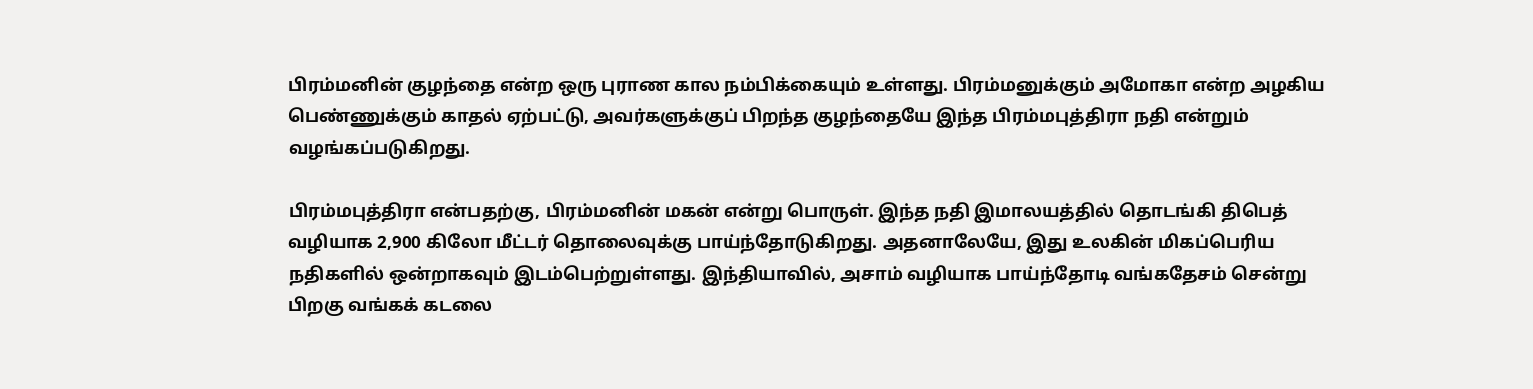பிரம்மனின் குழந்தை என்ற ஒரு புராண கால நம்பிக்கையும் உள்ளது. பிரம்மனுக்கும் அமோகா என்ற அழகிய பெண்ணுக்கும் காதல் ஏற்பட்டு, அவர்களுக்குப் பிறந்த குழந்தையே இந்த பிரம்மபுத்திரா நதி என்றும் வழங்கப்படுகிறது.

பிரம்மபுத்திரா என்பதற்கு, பிரம்மனின் மகன் என்று பொருள். இந்த நதி இமாலயத்தில் தொடங்கி திபெத் வழியாக 2,900 கிலோ மீட்டர் தொலைவுக்கு பாய்ந்தோடுகிறது. அதனாலேயே, இது உலகின் மிகப்பெரிய நதிகளில் ஒன்றாகவும் இடம்பெற்றுள்ளது. இந்தியாவில், அசாம் வழியாக பாய்ந்தோடி வங்கதேசம் சென்று பிறகு வங்கக் கடலை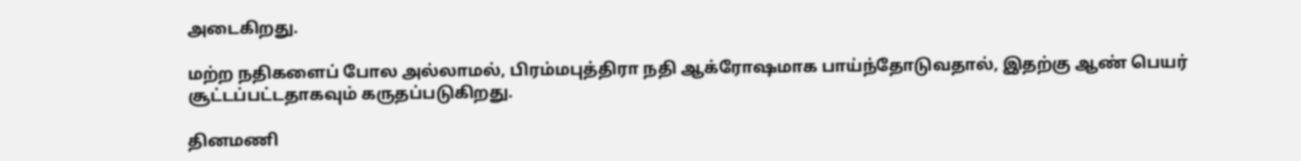அடைகிறது.

மற்ற நதிகளைப் போல அல்லாமல், பிரம்மபுத்திரா நதி ஆக்ரோஷமாக பாய்ந்தோடுவதால், இதற்கு ஆண் பெயர் சூட்டப்பட்டதாகவும் கருதப்படுகிறது.

தினமணி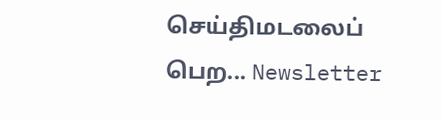செய்திமடலைப் பெற... Newsletter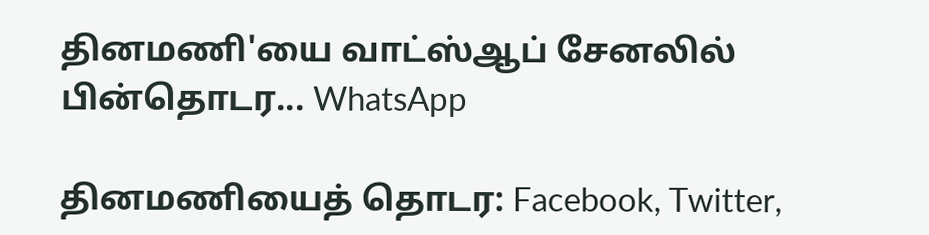தினமணி'யை வாட்ஸ்ஆப் சேனலில் பின்தொடர... WhatsApp

தினமணியைத் தொடர: Facebook, Twitter,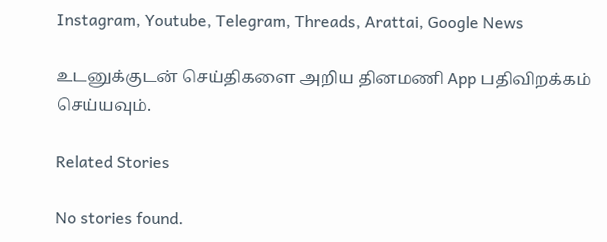Instagram, Youtube, Telegram, Threads, Arattai, Google News

உடனுக்குடன் செய்திகளை அறிய தினமணி App பதிவிறக்கம் செய்யவும்.

Related Stories

No stories found.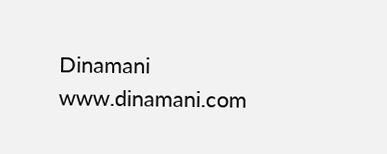Dinamani
www.dinamani.com